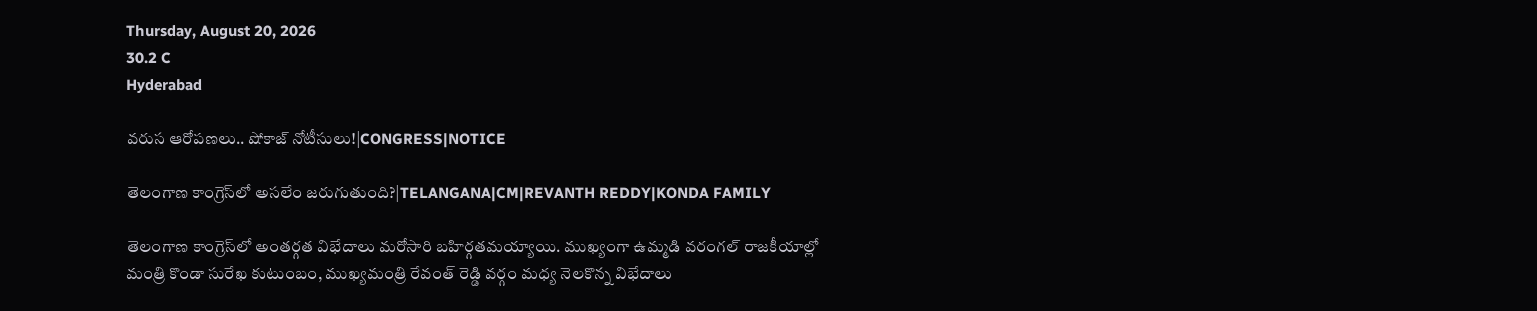Thursday, August 20, 2026
30.2 C
Hyderabad

వరుస ఆరోపణలు.. షోకాజ్ నోటీసులు!|CONGRESS|NOTICE

తెలంగాణ కాంగ్రెస్‌లో అసలేం జరుగుతుంది?|TELANGANA|CM|REVANTH REDDY|KONDA FAMILY

తెలంగాణ కాంగ్రెస్‌లో అంతర్గత విభేదాలు మరోసారి బహిర్గతమయ్యాయి. ముఖ్యంగా ఉమ్మడి వరంగల్ రాజకీయాల్లో మంత్రి కొండా సురేఖ కుటుంబం, ముఖ్యమంత్రి రేవంత్ రెడ్డి వర్గం మధ్య నెలకొన్న విభేదాలు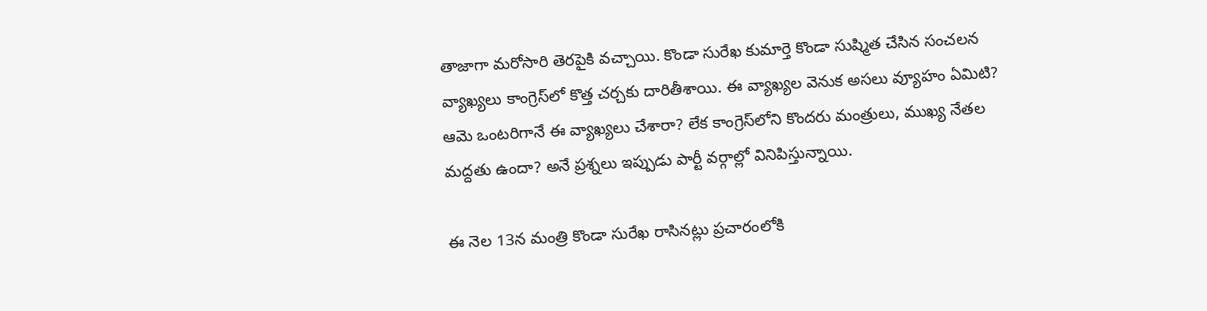తాజాగా మరోసారి తెరపైకి వచ్చాయి. కొండా సురేఖ కుమార్తె కొండా సుష్మిత చేసిన సంచలన వ్యాఖ్యలు కాంగ్రెస్‌లో కొత్త చర్చకు దారితీశాయి. ఈ వ్యాఖ్యల వెనుక అసలు వ్యూహం ఏమిటి? ఆమె ఒంటరిగానే ఈ వ్యాఖ్యలు చేశారా? లేక కాంగ్రెస్‌లోని కొందరు మంత్రులు, ముఖ్య నేతల మద్దతు ఉందా? అనే ప్రశ్నలు ఇప్పుడు పార్టీ వర్గాల్లో వినిపిస్తున్నాయి.

ఈ నెల 13న మంత్రి కొండా సురేఖ రాసినట్లు ప్రచారంలోకి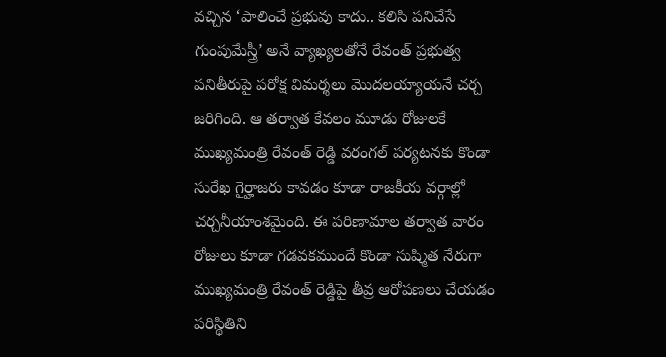వచ్చిన ‘పాలించే ప్రభువు కాదు.. కలిసి పనిచేసే గుంపుమేస్త్రీ’ అనే వ్యాఖ్యలతోనే రేవంత్ ప్రభుత్వ పనితీరుపై పరోక్ష విమర్శలు మొదలయ్యాయనే చర్చ జరిగింది. ఆ తర్వాత కేవలం మూడు రోజులకే ముఖ్యమంత్రి రేవంత్ రెడ్డి వరంగల్ పర్యటనకు కొండా సురేఖ గైర్హాజరు కావడం కూడా రాజకీయ వర్గాల్లో చర్చనీయాంశమైంది. ఈ పరిణామాల తర్వాత వారం రోజులు కూడా గడవకముందే కొండా సుష్మిత నేరుగా ముఖ్యమంత్రి రేవంత్ రెడ్డిపై తీవ్ర ఆరోపణలు చేయడం పరిస్థితిని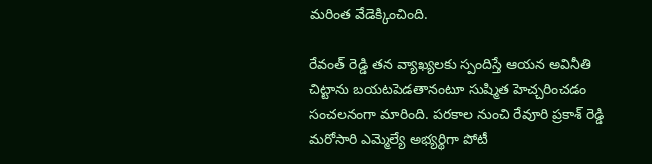మరింత వేడెక్కించింది.

రేవంత్ రెడ్డి తన వ్యాఖ్యలకు స్పందిస్తే ఆయన అవినీతి చిట్టాను బయటపెడతానంటూ సుష్మిత హెచ్చరించడం సంచలనంగా మారింది. పరకాల నుంచి రేవూరి ప్రకాశ్ రెడ్డి మరోసారి ఎమ్మెల్యే అభ్యర్థిగా పోటీ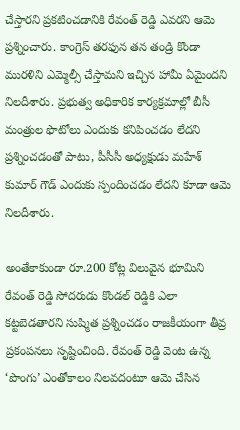చేస్తారని ప్రకటించడానికి రేవంత్ రెడ్డి ఎవరని ఆమె ప్రశ్నించారు. కాంగ్రెస్ తరఫున తన తండ్రి కొండా మురళిని ఎమ్మెల్సీ చేస్తామని ఇచ్చిన హామీ ఏమైందని నిలదీశారు. ప్రభుత్వ అధికారిక కార్యక్రమాల్లో బీసీ మంత్రుల ఫొటోలు ఎందుకు కనిపించడం లేదని ప్రశ్నించడంతో పాటు, పీసీసీ అధ్యక్షుడు మహేశ్ కుమార్ గౌడ్ ఎందుకు స్పందించడం లేదని కూడా ఆమె నిలదీశారు.

అంతేకాకుండా రూ.200 కోట్ల విలువైన భూమిని రేవంత్ రెడ్డి సోదరుడు కొండల్ రెడ్డికి ఎలా కట్టబెడతారని సుష్మిత ప్రశ్నించడం రాజకీయంగా తీవ్ర ప్రకంపనలు సృష్టించింది. రేవంత్ రెడ్డి వెంట ఉన్న ‘పొంగు’ ఎంతోకాలం నిలవదంటూ ఆమె చేసిన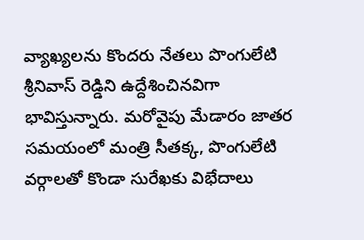వ్యాఖ్యలను కొందరు నేతలు పొంగులేటి శ్రీనివాస్ రెడ్డిని ఉద్దేశించినవిగా భావిస్తున్నారు. మరోవైపు మేడారం జాతర సమయంలో మంత్రి సీతక్క, పొంగులేటి వర్గాలతో కొండా సురేఖకు విభేదాలు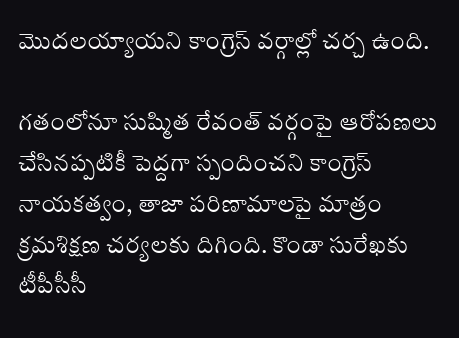మొదలయ్యాయని కాంగ్రెస్ వర్గాల్లో చర్చ ఉంది.

గతంలోనూ సుష్మిత రేవంత్ వర్గంపై ఆరోపణలు చేసినప్పటికీ పెద్దగా స్పందించని కాంగ్రెస్ నాయకత్వం, తాజా పరిణామాలపై మాత్రం క్రమశిక్షణ చర్యలకు దిగింది. కొండా సురేఖకు టీపీసీసీ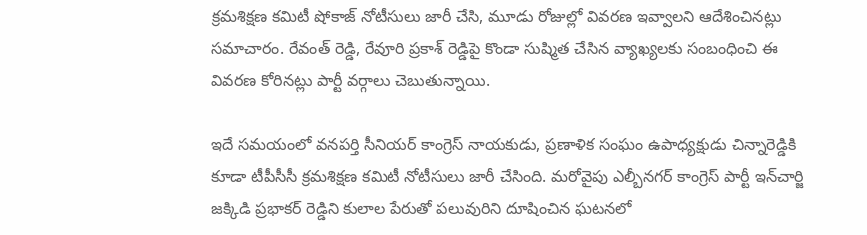క్రమశిక్షణ కమిటీ షోకాజ్ నోటీసులు జారీ చేసి, మూడు రోజుల్లో వివరణ ఇవ్వాలని ఆదేశించినట్లు సమాచారం. రేవంత్ రెడ్డి, రేవూరి ప్రకాశ్ రెడ్డిపై కొండా సుష్మిత చేసిన వ్యాఖ్యలకు సంబంధించి ఈ వివరణ కోరినట్లు పార్టీ వర్గాలు చెబుతున్నాయి.

ఇదే సమయంలో వనపర్తి సీనియర్ కాంగ్రెస్ నాయకుడు, ప్రణాళిక సంఘం ఉపాధ్యక్షుడు చిన్నారెడ్డికి కూడా టీపీసీసీ క్రమశిక్షణ కమిటీ నోటీసులు జారీ చేసింది. మరోవైపు ఎల్బీనగర్ కాంగ్రెస్ పార్టీ ఇన్‌చార్జి జక్కిడి ప్రభాకర్ రెడ్డిని కులాల పేరుతో పలువురిని దూషించిన ఘటనలో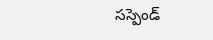సస్పెండ్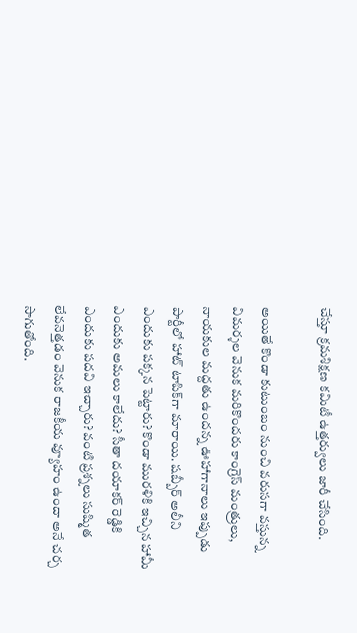చేస్తూ క్రమశిక్షణ కమిటీ ఉత్తర్వులు జారీ చేసింది.

అయితే కొండా కుటుంబం నుంచి వరుసగా వస్తున్న విమర్శల వెనుక మరికొందరు కాంగ్రెస్ మంత్రులు, నాయకుల మద్దతు ఉందన్న ఊహాగానాలు ఇప్పుడు పార్టీలో హాట్ టాపిక్‌గా మారాయి. షబ్బీర్ అలీని ఎందుకు పక్కన పెట్టారు? కొండా మురళికి ఇచ్చిన హామీ ఎందుకు అమలు కాలేదు? సీతా దయాకర్ రెడ్డికి ఎందుకు పదవి ఇచ్చారు? వంటి ప్రశ్నలు సుష్మిత లేవనెత్తడం వెనుక రాజకీయ వ్యూహం ఉందా అనే చర్చ సాగుతోంది.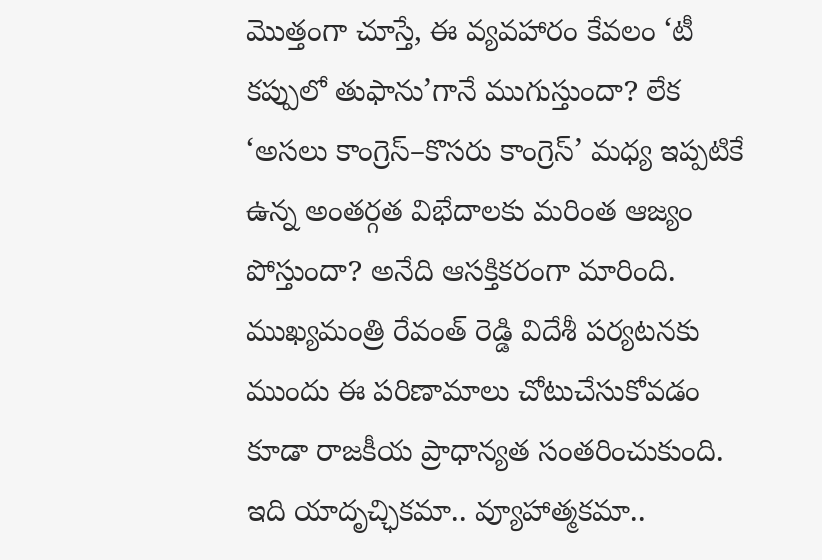మొత్తంగా చూస్తే, ఈ వ్యవహారం కేవలం ‘టీ కప్పులో తుఫాను’గానే ముగుస్తుందా? లేక ‘అసలు కాంగ్రెస్–కొసరు కాంగ్రెస్’ మధ్య ఇప్పటికే ఉన్న అంతర్గత విభేదాలకు మరింత ఆజ్యం పోస్తుందా? అనేది ఆసక్తికరంగా మారింది. ముఖ్యమంత్రి రేవంత్ రెడ్డి విదేశీ పర్యటనకు ముందు ఈ పరిణామాలు చోటుచేసుకోవడం కూడా రాజకీయ ప్రాధాన్యత సంతరించుకుంది. ఇది యాదృచ్ఛికమా.. వ్యూహాత్మకమా..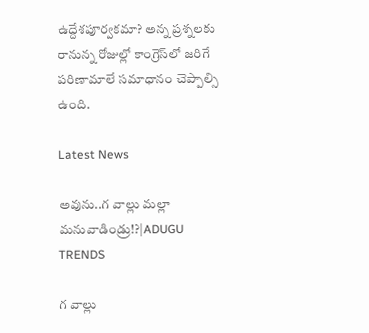ఉద్దేశపూర్వకమా? అన్న ప్రశ్నలకు రానున్న రోజుల్లో కాంగ్రెస్‌లో జరిగే పరిణామాలే సమాధానం చెప్పాల్సి ఉంది.

Latest News

అవును..గ వాల్లు మల్లా మనువాడిండ్రు!?|ADUGU TRENDS

గ వాల్లు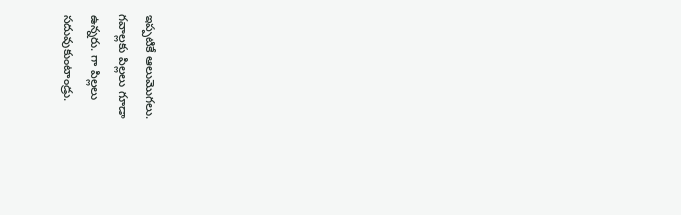ఇప్పటికే ఆలుమొగలు. గవాల్లకు పిల్లలు గూడా ఉన్నరు. గా పిల్లలు సదువుకుంటాండ్రు.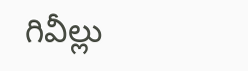గివీల్లు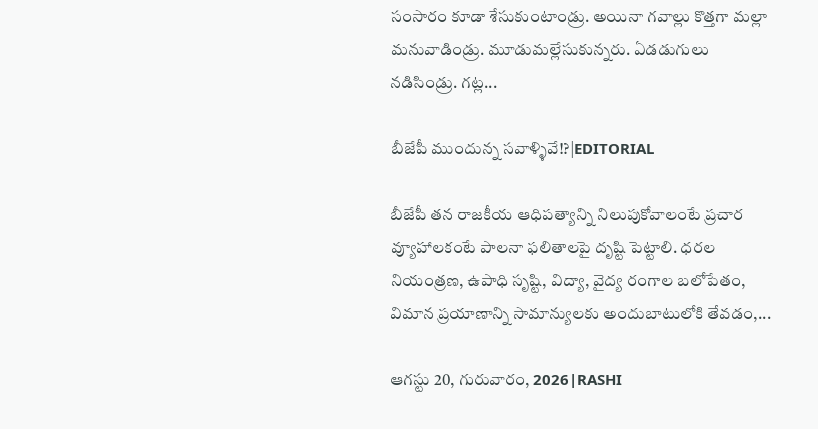సంసారం కూడా శేసుకుంటాండ్రు. అయినా గవాల్లు కొత్తగా మల్లా మనువాడిండ్రు. మూడుమల్లేసుకున్నరు. ఏడడుగులు నడిసిండ్రు. గట్ల...

బీజేపీ ముందున్న సవాళ్ళివే!?|EDITORIAL

బీజేపీ తన రాజకీయ ఆధిపత్యాన్ని నిలుపుకోవాలంటే ప్రచార వ్యూహాలకంటే పాలనా ఫలితాలపై దృష్టి పెట్టాలి. ధరల నియంత్రణ, ఉపాధి సృష్టి, విద్యా, వైద్య రంగాల బలోపేతం, విమాన ప్రయాణాన్ని సామాన్యులకు అందుబాటులోకి తేవడం,...

ఆగస్టు 20, గురువారం, 2026|RASHI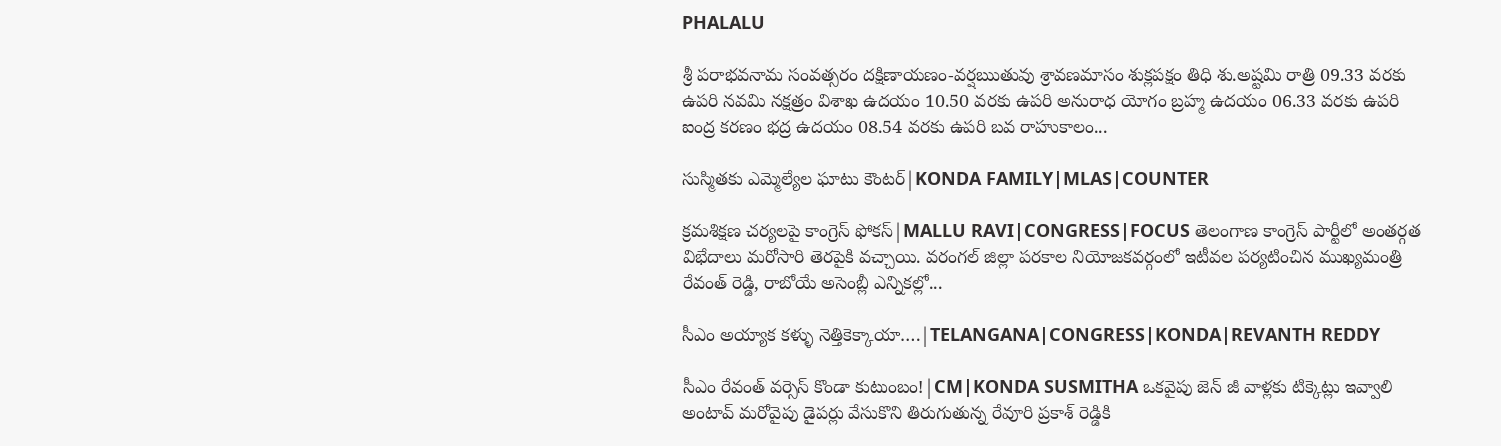PHALALU

శ్రీ పరాభవనామ సంవత్సరం దక్షిణాయణం-వర్షఋతువు శ్రావణమాసం శుక్లపక్షం తిధి శు.అష్టమి రాత్రి 09.33 వరకు ఉపరి నవమి నక్షత్రం విశాఖ ఉదయం 10.50 వరకు ఉపరి అనురాధ యోగం బ్రహ్మ ఉదయం 06.33 వరకు ఉపరి ఐంద్ర కరణం భద్ర ఉదయం 08.54 వరకు ఉపరి బవ రాహుకాలం...

సుస్మితకు ఎమ్మెల్యేల ఘాటు కౌంటర్|KONDA FAMILY|MLAS|COUNTER

క్రమశిక్షణ చర్యలపై కాంగ్రెస్‌ ఫోకస్|MALLU RAVI|CONGRESS|FOCUS తెలంగాణ కాంగ్రెస్ పార్టీలో అంతర్గత విభేదాలు మరోసారి తెరపైకి వచ్చాయి. వరంగల్ జిల్లా పరకాల నియోజకవర్గంలో ఇటీవల పర్యటించిన ముఖ్యమంత్రి రేవంత్ రెడ్డి, రాబోయే అసెంబ్లీ ఎన్నికల్లో...

సీఎం అయ్యాక కళ్ళు నెత్తికెక్కాయా….|TELANGANA|CONGRESS|KONDA|REVANTH REDDY

సీఎం రేవంత్ వర్సెస్ కొండా కుటుంబం!|CM|KONDA SUSMITHA ఒకవైపు జెన్ జీ వాళ్లకు టిక్కెట్లు ఇవ్వాలి అంటావ్ మరోవైపు డైపర్లు వేసుకొని తిరుగుతున్న రేవూరి ప్రకాశ్ రెడ్డికి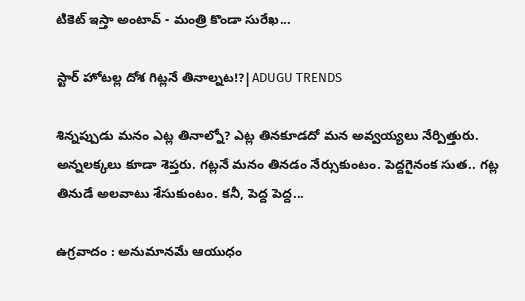టికెట్ ఇస్తా అంటావ్ - మంత్రి కొండా సురేఖ...

స్టార్ హోటల్ల దోశ గిట్లనే తినాల్నట!?|ADUGU TRENDS

శిన్నప్పుడు మనం ఎట్ల తినాల్నో? ఎట్ల తినకూడదో మన అవ్వయ్యలు నేర్పిత్తురు. అన్నలక్కలు కూడా శెప్తరు. గట్లనే మనం తినడం నేర్సుకుంటం. పెద్దగైనంక సుత.. గట్ల తినుడే అలవాటు శేసుకుంటం. కనీ, పెద్ద పెద్ద...

ఉగ్రవాదం : అనుమానమే ఆయుధం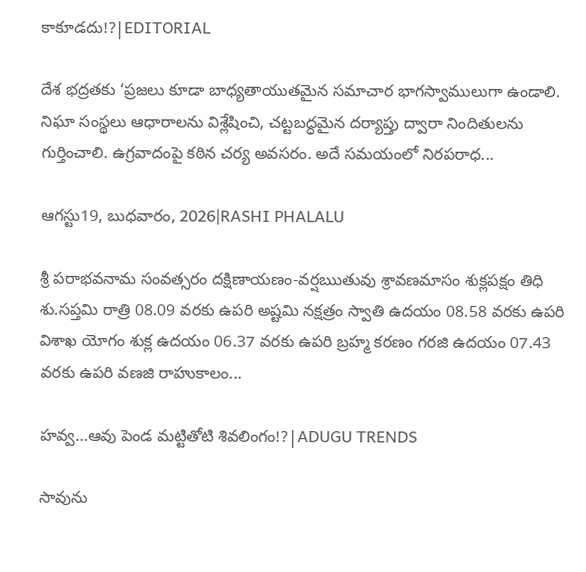కాకూడదు!?|EDITORIAL

దేశ భద్రతకు ‘ప్రజలు కూడా బాధ్యతాయుతమైన సమాచార భాగస్వాములుగా ఉండాలి. నిఘా సంస్థలు ఆధారాలను విశ్లేషించి, చట్టబద్ధమైన దర్యాప్తు ద్వారా నిందితులను గుర్తించాలి. ఉగ్రవాదంపై కఠిన చర్య అవసరం. అదే సమయంలో నిరపరాధ...

ఆగస్టు19, బుధవారం, 2026|RASHI PHALALU

శ్రీ పరాభవనామ సంవత్సరం దక్షిణాయణం-వర్షఋతువు శ్రావణమాసం శుక్లపక్షం తిధి శు.సప్తమి రాత్రి 08.09 వరకు ఉపరి అష్టమి నక్షత్రం స్వాతి ఉదయం 08.58 వరకు ఉపరి విశాఖ యోగం శుక్ల ఉదయం 06.37 వరకు ఉపరి బ్రహ్మ కరణం గరజి ఉదయం 07.43 వరకు ఉపరి వణజి రాహుకాలం...

హవ్వ…ఆవు పెండ మట్టితోటి శివలింగం!?|ADUGU TRENDS

సావును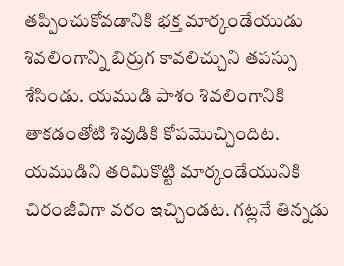తప్పించుకోవడానికి భక్త మార్కండేయుడు శివలింగాన్ని బిర్రుగ కావలిచ్చుని తపస్సు శేసిండు. యముడి పాశం శివలింగానికి తాకడంతోటి శివుడికి కోపమొచ్చిందిట. యముడిని తరిమికొట్టి మార్కండేయునికి చిరంజీవిగా వరం ఇచ్చిండట. గట్లనే తిన్నడు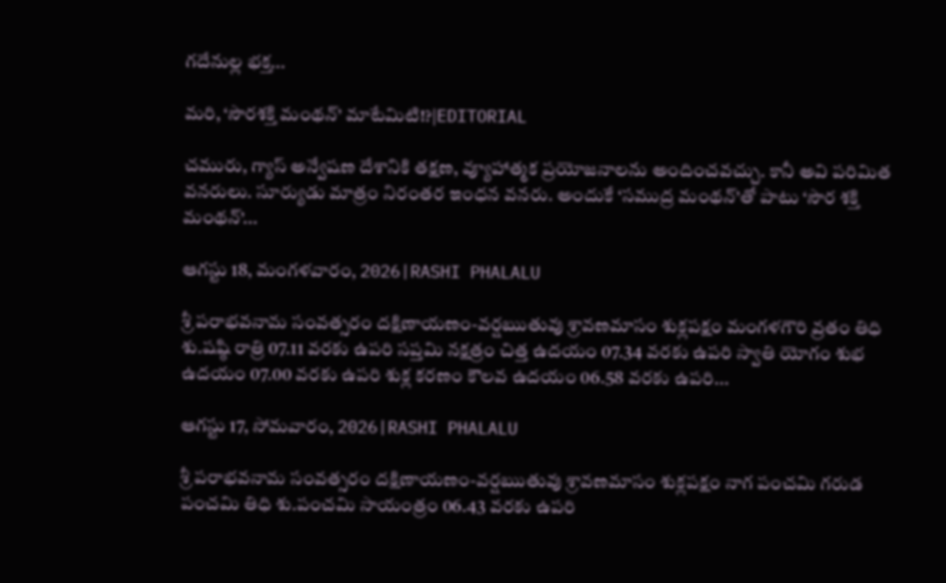గదేనుల్ల భక్త...

మరి, ‘సౌరశక్తి మంథన్’ మాటేమిటి!?|EDITORIAL

చమురు, గ్యాస్‌ అన్వేషణ దేశానికి తక్షణ, వ్యూహాత్మక ప్రయోజనాలను అందించవచ్చు. కానీ అవి పరిమిత వనరులు. సూర్యుడు మాత్రం నిరంతర ఇంధన వనరు. అందుకే ‘సముద్ర మంథన్‌’తో పాటు ‘సౌర శక్తి మంథన్‌’...

ఆగస్టు 18, మంగళవారం, 2026|RASHI PHALALU

శ్రీ పరాభవనామ సంవత్సరం దక్షిణాయణం-వర్షఋతువు శ్రావణమాసం శుక్లపక్షం మంగళగౌరి వ్రతం తిధి శు.షష్ఠి రాత్రి 07.11 వరకు ఉపరి సప్తమి నక్షత్రం చిత్త ఉదయం 07.34 వరకు ఉపరి స్వాతి యోగం శుభ ఉదయం 07.00 వరకు ఉపరి శుక్ల కరణం కౌలవ ఉదయం 06.58 వరకు ఉపరి...

ఆగస్టు 17, సోమవారం, 2026|RASHI PHALALU

శ్రీ పరాభవనామ సంవత్సరం దక్షిణాయణం-వర్షఋతువు శ్రావణమాసం శుక్లపక్షం నాగ పంచమి గరుడ పంచమి తిధి శు.పంచమి సాయంత్రం 06.43 వరకు ఉపరి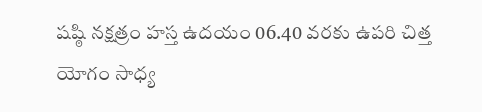షష్ఠి నక్షత్రం హస్త ఉదయం 06.40 వరకు ఉపరి చిత్త యోగం సాధ్య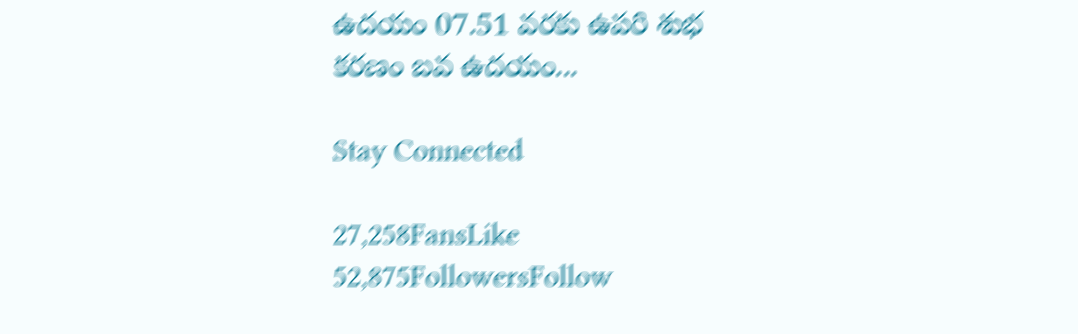ఉదయం 07.51 వరకు ఉపరి శుభ కరణం బవ ఉదయం...

Stay Connected

27,258FansLike
52,875FollowersFollow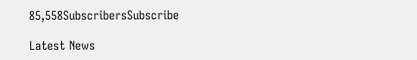85,558SubscribersSubscribe

Latest News